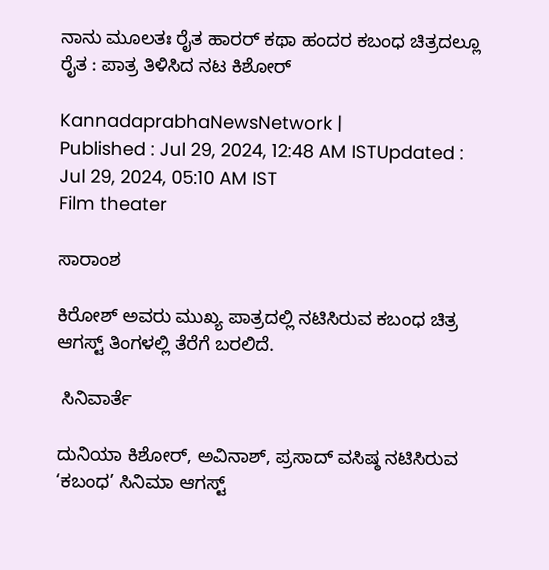ನಾನು ಮೂಲತಃ ರೈತ ಹಾರರ್ ಕಥಾ ಹಂದರ ಕಬಂಧ ಚಿತ್ರದಲ್ಲೂ ರೈತ : ಪಾತ್ರ ತಿಳಿಸಿದ ನಟ ಕಿಶೋರ್

KannadaprabhaNewsNetwork |
Published : Jul 29, 2024, 12:48 AM ISTUpdated : Jul 29, 2024, 05:10 AM IST
Film theater

ಸಾರಾಂಶ

ಕಿರೋಶ್ ಅವರು ಮುಖ್ಯ ಪಾತ್ರದಲ್ಲಿ ನಟಿಸಿರುವ ಕಬಂಧ ಚಿತ್ರ ಆಗಸ್ಟ್ ತಿಂಗಳಲ್ಲಿ ತೆರೆಗೆ ಬರಲಿದೆ.

 ಸಿನಿವಾರ್ತೆ

ದುನಿಯಾ ಕಿಶೋರ್, ಅವಿನಾಶ್‍, ಪ್ರಸಾದ್‍ ವಸಿಷ್ಠ ನಟಿಸಿರುವ ‘ಕಬಂಧ’ ಸಿನಿಮಾ ಆಗಸ್ಟ್‌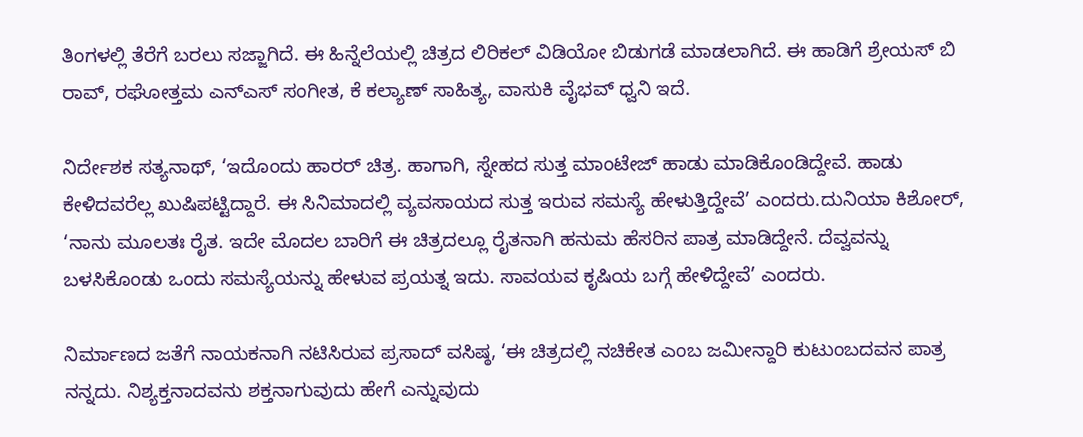ತಿಂಗಳಲ್ಲಿ ತೆರೆಗೆ ಬರಲು ಸಜ್ಜಾಗಿದೆ. ಈ ಹಿನ್ನೆಲೆಯಲ್ಲಿ ಚಿತ್ರದ ಲಿರಿಕಲ್‌ ವಿಡಿಯೋ ಬಿಡುಗಡೆ ಮಾಡಲಾಗಿದೆ. ಈ ಹಾಡಿಗೆ ಶ್ರೇಯಸ್‌ ಬಿ ರಾವ್‌, ರಘೋತ್ತಮ ಎನ್‌ಎಸ್‌ ಸಂಗೀತ, ಕೆ ಕಲ್ಯಾಣ್‌ ಸಾಹಿತ್ಯ, ವಾಸುಕಿ ವೈಭವ್‌ ಧ್ವನಿ ಇದೆ.

ನಿರ್ದೇಶಕ ಸತ್ಯನಾಥ್‌, ‘ಇದೊಂದು ಹಾರರ್‌ ಚಿತ್ರ. ಹಾಗಾಗಿ, ಸ್ನೇಹದ ಸುತ್ತ ಮಾಂಟೇಜ್‌ ಹಾಡು ಮಾಡಿಕೊಂಡಿದ್ದೇವೆ. ಹಾಡು ಕೇಳಿದವರೆಲ್ಲ ಖುಷಿಪಟ್ಟಿದ್ದಾರೆ. ಈ ಸಿನಿಮಾದಲ್ಲಿ ವ್ಯವಸಾಯದ ಸುತ್ತ ಇರುವ ಸಮಸ್ಯೆ ಹೇಳುತ್ತಿದ್ದೇವೆ’ ಎಂದರು.ದುನಿಯಾ ಕಿಶೋರ್‌, ‘ನಾನು ಮೂಲತಃ ರೈತ. ಇದೇ ಮೊದಲ ಬಾರಿಗೆ ಈ ಚಿತ್ರದಲ್ಲೂ ರೈತನಾಗಿ ಹನುಮ ಹೆಸರಿನ ಪಾತ್ರ ಮಾಡಿದ್ದೇನೆ. ದೆವ್ವವನ್ನು ಬಳಸಿಕೊಂಡು ಒಂದು ಸಮಸ್ಯೆಯನ್ನು ಹೇಳುವ ಪ್ರಯತ್ನ ಇದು. ಸಾವಯವ ಕೃಷಿಯ ಬಗ್ಗೆ ಹೇಳಿದ್ದೇವೆ’ ಎಂದರು.

ನಿರ್ಮಾಣದ ಜತೆಗೆ ನಾಯಕನಾಗಿ ನಟಿಸಿರುವ ಪ್ರಸಾದ್‍ ವಸಿಷ್ಠ, ‘ಈ ಚಿತ್ರದಲ್ಲಿ ನಚಿಕೇತ ಎಂಬ ಜಮೀನ್ದಾರಿ ಕುಟುಂಬದವನ ಪಾತ್ರ ನನ್ನದು. ನಿಶ್ಯಕ್ತನಾದವನು ಶಕ್ತನಾಗುವುದು ಹೇಗೆ ಎನ್ನುವುದು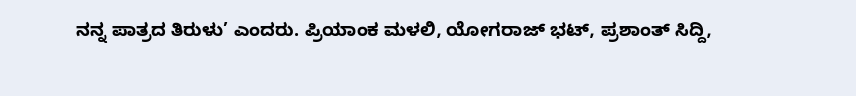ನನ್ನ ಪಾತ್ರದ ತಿರುಳು’ ಎಂದರು. ಪ್ರಿಯಾಂಕ ಮಳಲಿ, ಯೋಗರಾಜ್‌ ಭಟ್‍, ಪ್ರಶಾಂತ್‍ ಸಿದ್ದಿ,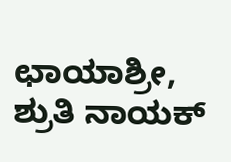ಛಾಯಾಶ್ರೀ, ಶ್ರುತಿ ನಾಯಕ್‌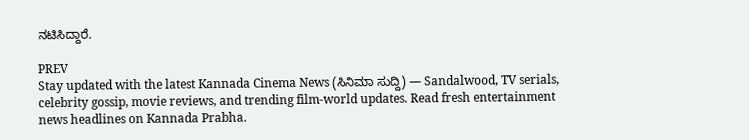ನಟಿಸಿದ್ದಾರೆ.

PREV
Stay updated with the latest Kannada Cinema News (ಸಿನಿಮಾ ಸುದ್ದಿ) — Sandalwood, TV serials, celebrity gossip, movie reviews, and trending film-world updates. Read fresh entertainment news headlines on Kannada Prabha.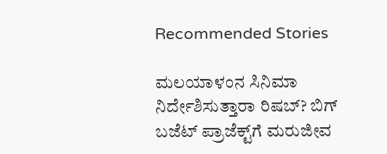Recommended Stories

ಮಲಯಾಳಂನ ಸಿನಿಮಾ ನಿರ್ದೇಶಿಸುತ್ತಾರಾ ರಿಷಬ್‌? ಬಿಗ್‌ ಬಜೆಟ್‌ ಪ್ರಾಜೆಕ್ಟ್‌ಗೆ ಮರುಜೀವ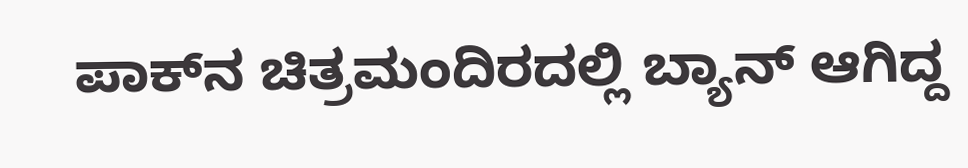ಪಾಕ್‌ನ ಚಿತ್ರಮಂದಿರದಲ್ಲಿ ಬ್ಯಾನ್‌ ಆಗಿದ್ದ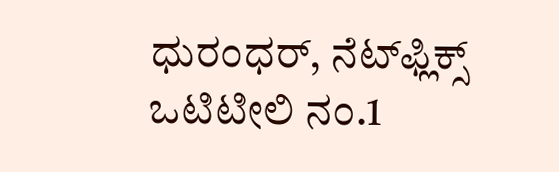ಧುರಂಧರ್‌, ನೆಟ್‌ಫ್ಲಿಕ್ಸ್‌ ಒಟಿಟೀಲಿ ನಂ.1